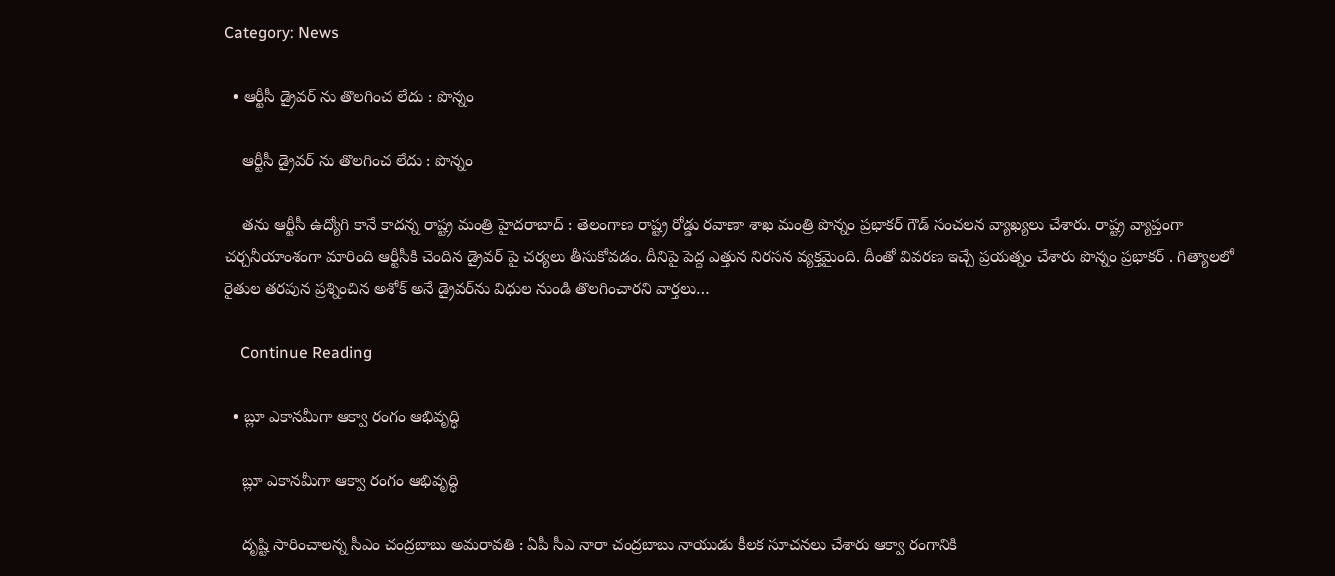Category: News

  • ఆర్టీసీ డ్రైవ‌ర్ ను తొల‌గించ లేదు : పొన్నం

    ఆర్టీసీ డ్రైవ‌ర్ ను తొల‌గించ లేదు : పొన్నం

    త‌ను ఆర్టీసీ ఉద్యోగి కానే కాద‌న్న రాష్ట్ర మంత్రి హైద‌రాబాద్ : తెలంగాణ రాష్ట్ర రోడ్డు ర‌వాణా శాఖ మంత్రి పొన్నం ప్ర‌భాక‌ర్ గౌడ్ సంచ‌ల‌న వ్యాఖ్య‌లు చేశారు. రాష్ట్ర వ్యాప్తంగా చ‌ర్చ‌నీయాంశంగా మారింది ఆర్టీసీకి చెందిన డ్రైవ‌ర్ పై చ‌ర్య‌లు తీసుకోవ‌డం. దీనిపై పెద్ద ఎత్తున నిర‌స‌న వ్య‌క్త‌మైంది. దీంతో వివ‌ర‌ణ ఇచ్చే ప్ర‌య‌త్నం చేశారు పొన్నం ప్ర‌భాక‌ర్ . గిత్యాలలో రైతుల తరపున ప్రశ్నించిన అశోక్ అనే డ్రైవర్‌ను విధుల నుండి తొలగించారని వార్తలు…

    Continue Reading

  • బ్లూ ఎకానమీగా ఆక్వా రంగం ఆభివృద్ధి

    బ్లూ ఎకానమీగా ఆక్వా రంగం ఆభివృద్ధి

    దృష్టి సారించాల‌న్న సీఎం చంద్ర‌బాబు అమ‌రావ‌తి : ఏపీ సీఎ నారా చంద్ర‌బాబు నాయుడు కీల‌క సూచ‌న‌లు చేశారు ఆక్వా రంగానికి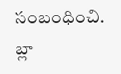సంబంధించి. బ్లా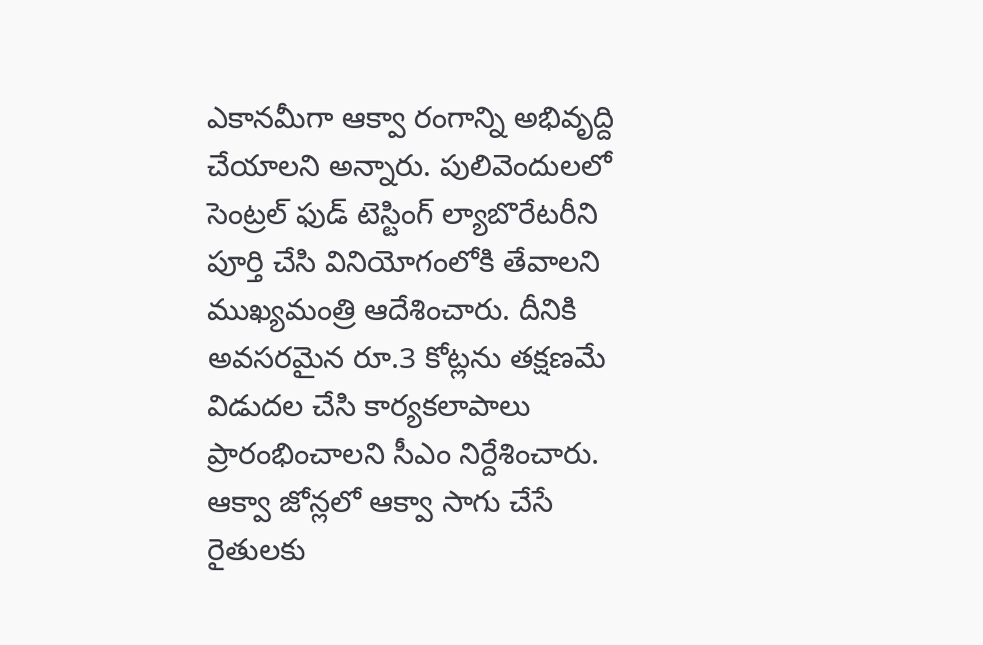ఎకాన‌మీగా ఆక్వా రంగాన్ని అభివృద్ది చేయాల‌ని అన్నారు. పులివెందులలో సెంట్రల్ ఫుడ్ టెస్టింగ్ ల్యాబొరేటరీని పూర్తి చేసి వినియోగంలోకి తేవాలని ముఖ్యమంత్రి ఆదేశించారు. దీనికి అవసరమైన రూ.3 కోట్లను తక్షణమే విడుదల చేసి కార్యకలాపాలు ప్రారంభించాలని సీఎం నిర్దేశించారు. ఆక్వా జోన్లలో ఆక్వా సాగు చేసే రైతులకు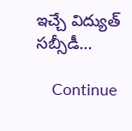ఇచ్చే విద్యుత్ సబ్సీడీ…

    Continue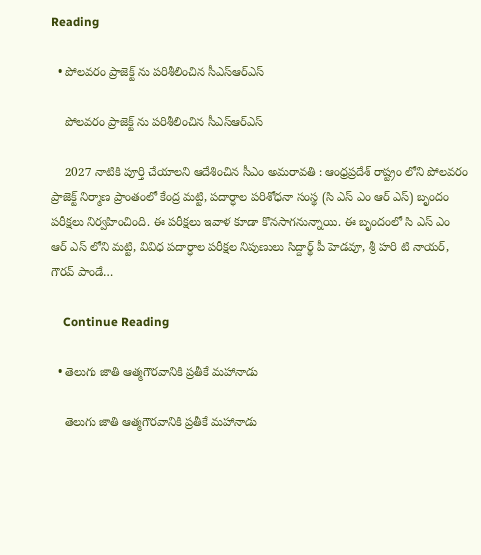Reading

  • పోలవరం ప్రాజెక్ట్ ను ప‌రిశీలించిన సీఎస్ఆర్ఎస్

    పోలవరం ప్రాజెక్ట్ ను ప‌రిశీలించిన సీఎస్ఆర్ఎస్

    2027 నాటికి పూర్తి చేయాల‌ని ఆదేశించిన సీఎం అమ‌రావ‌తి : ఆంధ్ర‌ప్ర‌దేశ్ రాష్ట్రం లోని పోలవరం ప్రాజెక్ట్ నిర్మాణ ప్రాంతంలో కేంద్ర మట్టి, పదార్ధాల పరిశోధనా సంస్థ (సి ఎస్ ఎం ఆర్ ఎస్) బృందం పరీక్షలు నిర్వహించింది. ఈ పరీక్షలు ఇవాళ‌ కూడా కొనసాగనున్నాయి. ఈ బృందంలో సి ఎస్ ఎం ఆర్ ఎస్ లోని మట్టి, వివిధ పదార్ధాల పరీక్షల నిపుణులు సిద్దార్థ్ పీ హెడవూ, శ్రీ హరి టి నాయర్, గౌరవ్ పాండే…

    Continue Reading

  • తెలుగు జాతి ఆత్మగౌరవానికి ప్రతీకే మహానాడు

    తెలుగు జాతి ఆత్మగౌరవానికి ప్రతీకే మహానాడు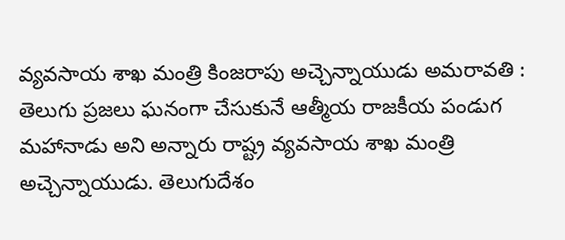వ్య‌వ‌సాయ శాఖ మంత్రి కింజ‌రాపు అచ్చెన్నాయుడు అమరావతి : తెలుగు ప్రజలు ఘనంగా చేసుకునే ఆత్మీయ రాజకీయ పండుగ మహానాడు అని అన్నారు రాష్ట్ర వ్య‌వ‌సాయ శాఖ మంత్రి అచ్చెన్నాయుడు. తెలుగుదేశం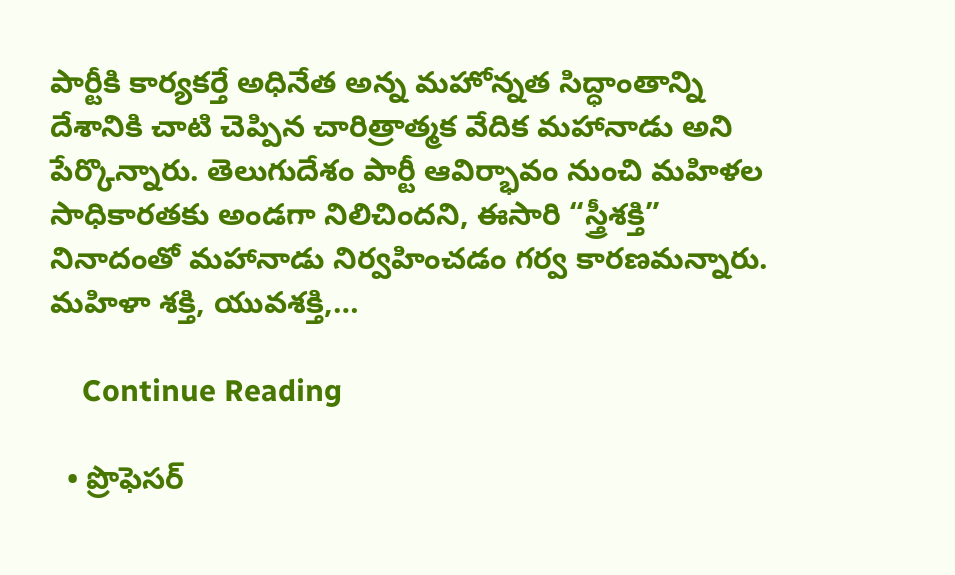పార్టీకి కార్యకర్తే అధినేత అన్న మహోన్నత సిద్ధాంతాన్ని దేశానికి చాటి చెప్పిన చారిత్రాత్మక వేదిక మహానాడు అని పేర్కొన్నారు. తెలుగుదేశం పార్టీ ఆవిర్భావం నుంచి మహిళల సాధికారతకు అండగా నిలిచిందని, ఈసారి “స్త్రీశక్తి” నినాదంతో మహానాడు నిర్వహించడం గర్వ కారణమన్నారు. మహిళా శక్తి, యువశక్తి,…

    Continue Reading

  • ప్రొఫెస‌ర్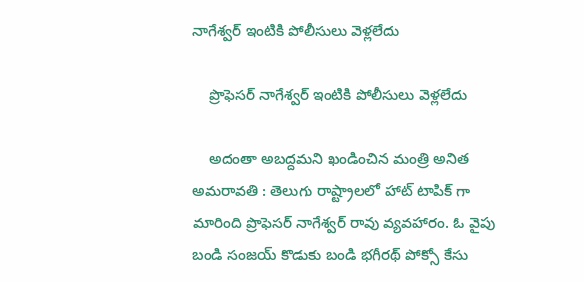నాగేశ్వ‌ర్ ఇంటికి పోలీసులు వెళ్ల‌లేదు

    ప్రొఫెస‌ర్ నాగేశ్వ‌ర్ ఇంటికి పోలీసులు వెళ్ల‌లేదు

    అదంతా అబ‌ద్ద‌మ‌ని ఖండించిన మంత్రి అనిత అమ‌రావ‌తి : తెలుగు రాష్ట్రాల‌లో హాట్ టాపిక్ గా మారింది ప్రొఫెస‌ర్ నాగేశ్వ‌ర్ రావు వ్య‌వ‌హారం. ఓ వైపు బండి సంజ‌య్ కొడుకు బండి భ‌గీర‌థ్ పోక్సో కేసు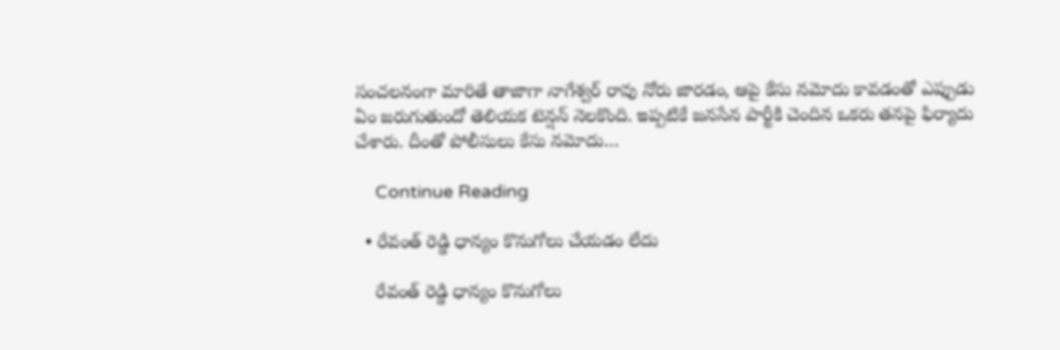సంచ‌ల‌నంగా మారితే తాజాగా నాగేశ్వ‌ర్ రావు నోరు జార‌డం, ఆపై కేసు న‌మోదు కావ‌డంతో ఎప్పుడు ఏం జ‌రుగుతుందో తెలియ‌క టెన్ష‌న్ నెల‌కొంది. ఇప్ప‌టికే జ‌న‌సేన పార్టీకి చెందిన ఒక‌రు త‌న‌పై ఫిర్యాదు చేశారు. దీంతో పోలీసులు కేసు న‌మోదు…

    Continue Reading

  • రేవంత్ రెడ్డి ధాన్యం కొనుగోలు చేయ‌డం లేదు

    రేవంత్ రెడ్డి ధాన్యం కొనుగోలు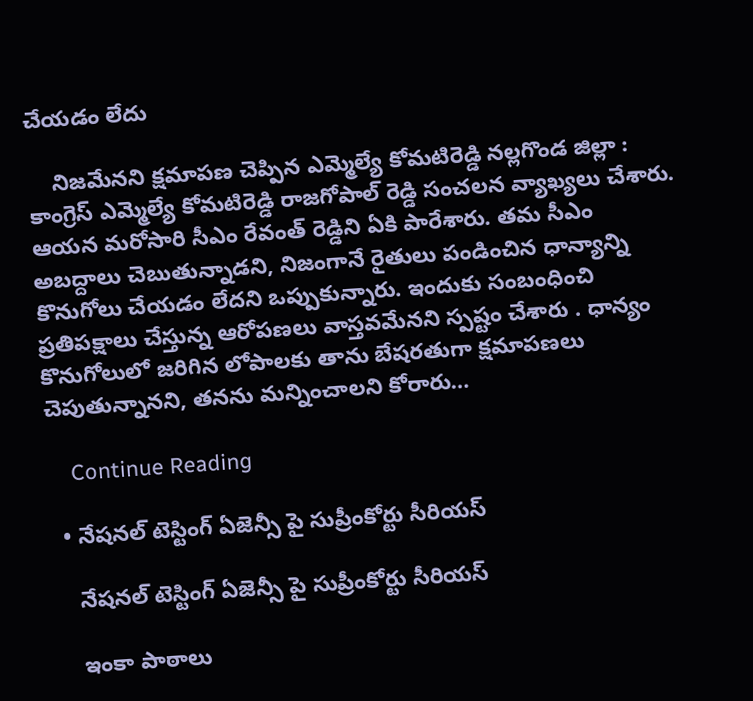చేయ‌డం లేదు

    నిజ‌మేన‌ని క్ష‌మాప‌ణ చెప్పిన ఎమ్మెల్యే కోమ‌టిరెడ్డి న‌ల్ల‌గొండ జిల్లా : కాంగ్రెస్ ఎమ్మెల్యే కోమ‌టిరెడ్డి రాజ‌గోపాల్ రెడ్డి సంచ‌ల‌న వ్యాఖ్య‌లు చేశారు. ఆయ‌న మ‌రోసారి సీఎం రేవంత్ రెడ్డిని ఏకి పారేశారు. త‌మ సీఎం అబ‌ద్దాలు చెబుతున్నాడ‌ని, నిజంగానే రైతులు పండించిన ధాన్యాన్ని కొనుగోలు చేయ‌డం లేద‌ని ఒప్పుకున్నారు. ఇందుకు సంబంధించి ప్ర‌తిప‌క్షాలు చేస్తున్న ఆరోప‌ణ‌లు వాస్త‌వ‌మేన‌ని స్ప‌ష్టం చేశారు . ధాన్యం కొనుగోలులో జరిగిన లోపాలకు తాను బేష‌ర‌తుగా క్షమాపణలు చెపుతున్నాన‌ని, త‌న‌ను మ‌న్నించాల‌ని కోరారు…

    Continue Reading

  • నేష‌న‌ల్ టెస్టింగ్ ఏజెన్సీ పై సుప్రీంకోర్టు సీరియ‌స్

    నేష‌న‌ల్ టెస్టింగ్ ఏజెన్సీ పై సుప్రీంకోర్టు సీరియ‌స్

    ఇంకా పాఠాలు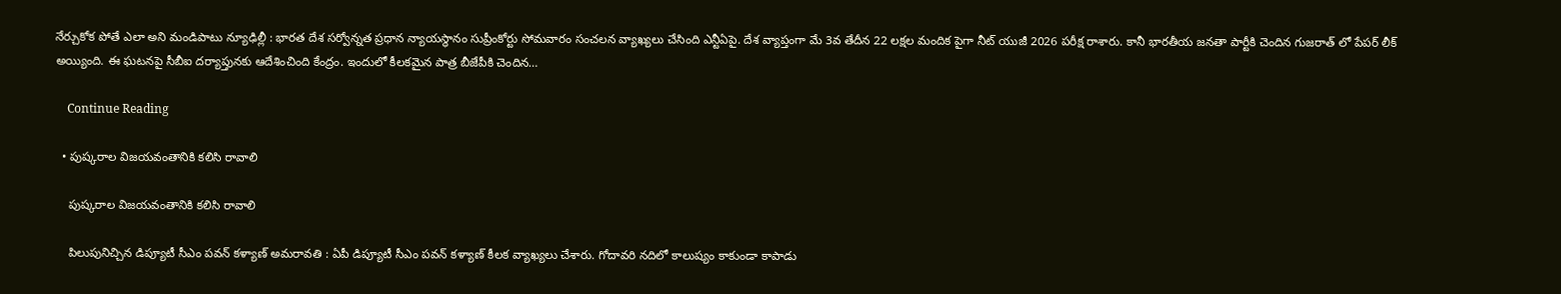నేర్చుకోక పోతే ఎలా అని మండిపాటు న్యూఢిల్లీ : భార‌త దేశ స‌ర్వోన్న‌త ప్ర‌ధాన న్యాయ‌స్థానం సుప్రీంకోర్టు సోమ‌వారం సంచ‌ల‌న వ్యాఖ్య‌లు చేసింది ఎన్టీఏపై. దేశ వ్యాప్తంగా మే 3వ తేదీన 22 ల‌క్ష‌ల మందిక పైగా నీట్ యుజీ 2026 ప‌రీక్ష రాశారు. కానీ భార‌తీయ జ‌న‌తా పార్టీకి చెందిన గుజ‌రాత్ లో పేప‌ర్ లీక్ అయ్యింది. ఈ ఘ‌ట‌న‌పై సీబీఐ ద‌ర్యాప్తున‌కు ఆదేశించింది కేంద్రం. ఇందులో కీల‌క‌మైన పాత్ర బీజేపీకి చెందిన…

    Continue Reading

  • పుష్కరాల విజయవంతానికి కలిసి రావాలి

    పుష్కరాల విజయవంతానికి కలిసి రావాలి

    పిలుపునిచ్చిన డిప్యూటీ సీఎం ప‌వన్ క‌ళ్యాణ్ అమ‌రావ‌తి : ఏపీ డిప్యూటీ సీఎం ప‌వ‌న్ క‌ళ్యాణ్ కీల‌క వ్యాఖ్య‌లు చేశారు. గోదావ‌రి న‌దిలో కాలుష్యం కాకుండా కాపాడు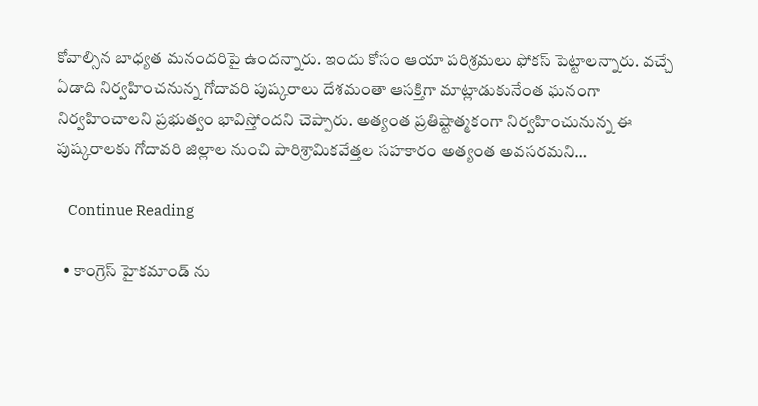కోవాల్సిన బాధ్య‌త మ‌నంద‌రిపై ఉంద‌న్నారు. ఇందు కోసం ఆయా ప‌రిశ్ర‌మ‌లు ఫోక‌స్ పెట్టాల‌న్నారు. వచ్చే ఏడాది నిర్వహించనున్న గోదావరి పుష్కరాలు దేశమంతా ఆసక్తిగా మాట్లాడుకునేంత ఘనంగా నిర్వహించాలని ప్రభుత్వం భావిస్తోందని చెప్పారు. అత్యంత ప్రతిష్టాత్మకంగా నిర్వహించునున్న ఈ పుష్కరాలకు గోదావరి జిల్లాల నుంచి పారిశ్రామికవేత్తల సహకారం అత్యంత అవ‌స‌ర‌మ‌ని…

    Continue Reading

  • కాంగ్రెస్ హైక‌మాండ్ ను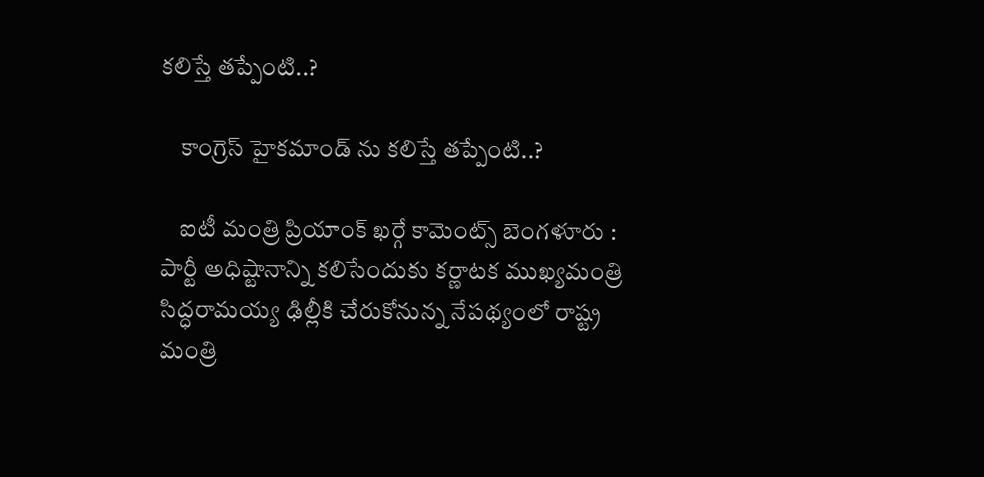క‌లిస్తే త‌ప్పేంటి..?

    కాంగ్రెస్ హైక‌మాండ్ ను క‌లిస్తే త‌ప్పేంటి..?

    ఐటీ మంత్రి ప్రియాంక్ ఖ‌ర్గే కామెంట్స్ బెంగ‌ళూరు : పార్టీ అధిష్టానాన్ని కలిసేందుకు కర్ణాటక ముఖ్యమంత్రి సిద్ధరామయ్య ఢిల్లీకి చేరుకోనున్న నేపథ్యంలో రాష్ట్ర మంత్రి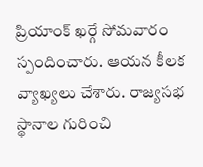ప్రియాంక్ ఖర్గే సోమవారం స్పందించారు. ఆయ‌న కీల‌క వ్యాఖ్య‌లు చేశారు. రాజ్యసభ స్థానాల గురించి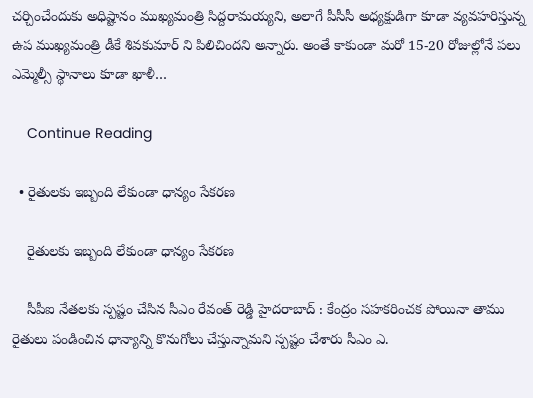చర్చించేందుకు అధిష్టానం ముఖ్యమంత్రి సిద్ద‌రామ‌య్య‌ని, అలాగే పీసీసీ అధ్యక్షుడిగా కూడా వ్యవహరిస్తున్న ఉప ముఖ్యమంత్రి డీకే శివ‌కుమార్ ని పిలిచిందని అన్నారు. అంతే కాకుండా మరో 15-20 రోజుల్లోనే పలు ఎమ్మెల్సీ స్థానాలు కూడా ఖాళీ…

    Continue Reading

  • రైతుల‌కు ఇబ్బంది లేకుండా ధాన్యం సేక‌ర‌ణ

    రైతుల‌కు ఇబ్బంది లేకుండా ధాన్యం సేక‌ర‌ణ

    సీపీఐ నేత‌ల‌కు స్ప‌ష్టం చేసిన సీఎం రేవంత్ రెడ్డి హైద‌రాబాద్ : కేంద్రం స‌హ‌క‌రించ‌క పోయినా తాము రైతులు పండించిన ధాన్యాన్ని కొనుగోలు చేస్తున్నామ‌ని స్ప‌ష్టం చేశారు సీఎం ఎ.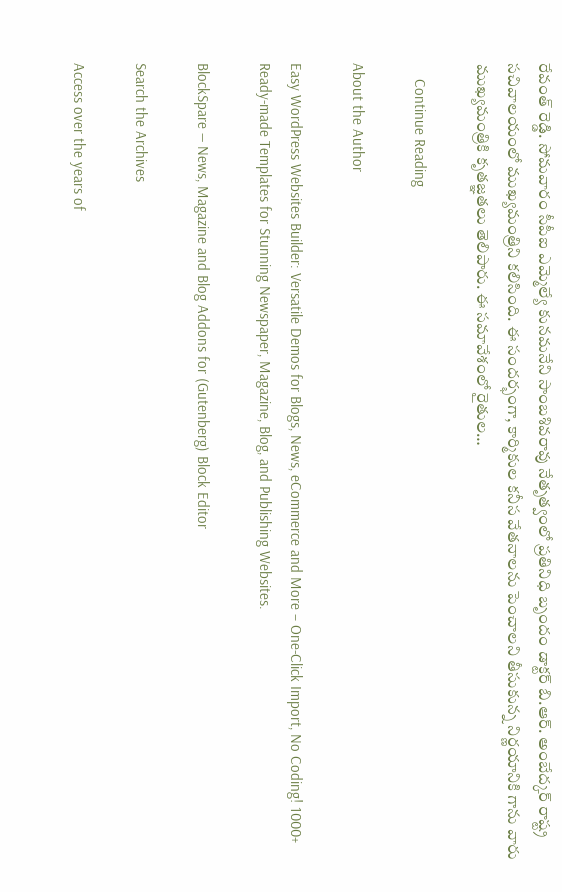రేవంత్ రెడ్డి. సోమ‌వారం సీపీఐ ఎమ్మెల్యే కునమనేని సాంబశివరావు నేతృత్వంలో ప్ర‌తినిధి బృందం డాక్టర్ బి.ఆర్. అంబేద్కర్ రాష్ట్ర సచివాలయంలో ముఖ్యమంత్రిని కలిసింది. ఈ సందర్భంగా, కార్మికుల కనీస వేతనాలను పెంచాలని తీసుకున్న నిర్ణయానికి గాను వారు ముఖ్యమంత్రికి కృతజ్ఞతలు తెలిపారు. ఈ సమావేశంలో రైతుల…

    Continue Reading

About the Author

Easy WordPress Websites Builder: Versatile Demos for Blogs, News, eCommerce and More – One-Click Import, No Coding! 1000+ Ready-made Templates for Stunning Newspaper, Magazine, Blog, and Publishing Websites.

BlockSpare — News, Magazine and Blog Addons for (Gutenberg) Block Editor

Search the Archives

Access over the years of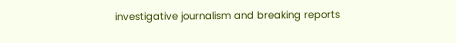investigative journalism and breaking reports